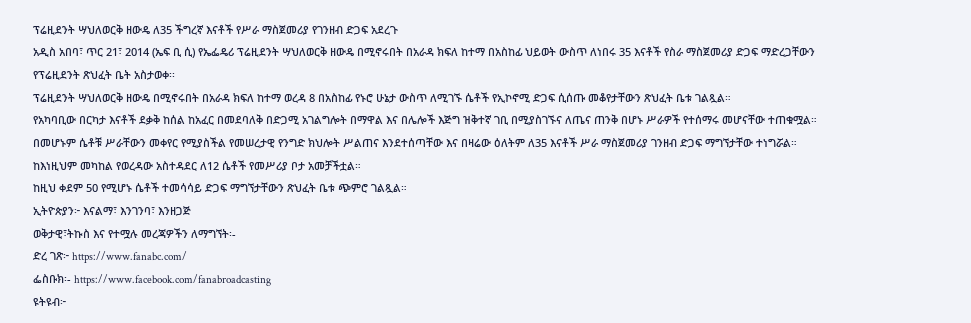ፕሬዚደንት ሣህለወርቅ ዘውዴ ለ35 ችግረኛ እናቶች የሥራ ማስጀመሪያ የገንዘብ ድጋፍ አደረጉ
አዲስ አበባ፣ ጥር 21፣ 2014 (ኤፍ ቢ ሲ) የኤፌዴሪ ፕሬዚደንት ሣህለወርቅ ዘውዴ በሚኖሩበት በአራዳ ክፍለ ከተማ በአስከፊ ህይወት ውስጥ ለነበሩ 35 እናቶች የስራ ማስጀመሪያ ድጋፍ ማድረጋቸውን የፕሬዚደንት ጽህፈት ቤት አስታወቀ፡፡
ፕሬዚደንት ሣህለወርቅ ዘውዴ በሚኖሩበት በአራዳ ክፍለ ከተማ ወረዳ 8 በአስከፊ የኑሮ ሁኔታ ውስጥ ለሚገኙ ሴቶች የኢኮኖሚ ድጋፍ ሲሰጡ መቆየታቸውን ጽህፈት ቤቱ ገልጿል።
የአካባቢው በርካታ እናቶች ደቃቅ ከሰል ከአፈር በመደባለቅ በድጋሚ አገልግሎት በማዋል እና በሌሎች እጅግ ዝቅተኛ ገቢ በሚያስገኙና ለጤና ጠንቅ በሆኑ ሥራዎች የተሰማሩ መሆናቸው ተጠቁሟል።
በመሆኑም ሴቶቹ ሥራቸውን መቀየር የሚያስችል የመሠረታዊ የንግድ ክህሎት ሥልጠና እንደተሰጣቸው እና በዛሬው ዕለትም ለ35 እናቶች ሥራ ማስጀመሪያ ገንዘብ ድጋፍ ማግኘታቸው ተነግሯል።
ከእነዚህም መካከል የወረዳው አስተዳደር ለ12 ሴቶች የመሥሪያ ቦታ አመቻችቷል።
ከዚህ ቀደም 50 የሚሆኑ ሴቶች ተመሳሳይ ድጋፍ ማግኘታቸውን ጽህፈት ቤቱ ጭምሮ ገልጿል።
ኢትዮጵያን፦ እናልማ፣ እንገንባ፣ እንዘጋጅ
ወቅታዊ፣ትኩስ እና የተሟሉ መረጃዎችን ለማግኘት፡-
ድረ ገጽ፦ https://www.fanabc.com/
ፌስቡክ፡- https://www.facebook.com/fanabroadcasting
ዩትዩብ፦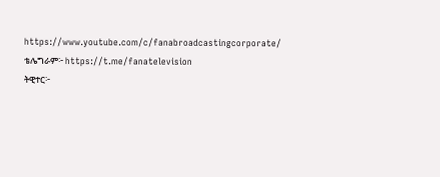https://www.youtube.com/c/fanabroadcastingcorporate/
ቴሌግራም፦ https://t.me/fanatelevision
ትዊተር፦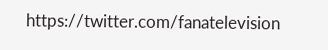https://twitter.com/fanatelevision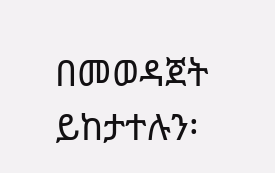በመወዳጀት ይከታተሉን፡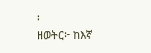፡
ዘወትር፦ ከእኛ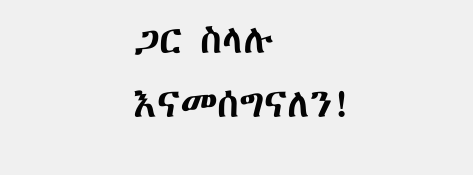ጋር ስላሉ እናመሰግናለን!